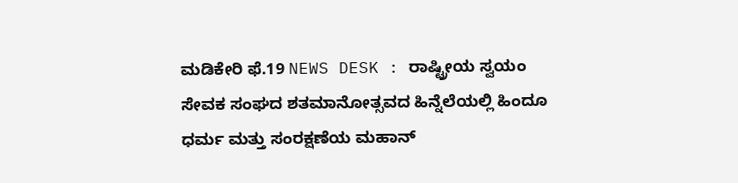ಮಡಿಕೇರಿ ಫೆ.19 NEWS DESK : ರಾಷ್ಟ್ರೀಯ ಸ್ವಯಂ ಸೇವಕ ಸಂಘದ ಶತಮಾನೋತ್ಸವದ ಹಿನ್ನೆಲೆಯಲ್ಲಿ ಹಿಂದೂ ಧರ್ಮ ಮತ್ತು ಸಂರಕ್ಷಣೆಯ ಮಹಾನ್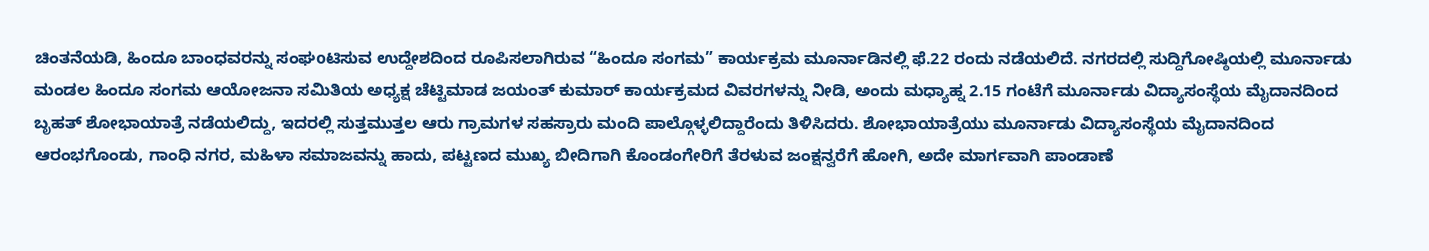ಚಿಂತನೆಯಡಿ, ಹಿಂದೂ ಬಾಂಧವರನ್ನು ಸಂಘoಟಿಸುವ ಉದ್ದೇಶದಿಂದ ರೂಪಿಸಲಾಗಿರುವ “ಹಿಂದೂ ಸಂಗಮ” ಕಾರ್ಯಕ್ರಮ ಮೂರ್ನಾಡಿನಲ್ಲಿ ಫೆ.22 ರಂದು ನಡೆಯಲಿದೆ. ನಗರದಲ್ಲಿ ಸುದ್ದಿಗೋಷ್ಠಿಯಲ್ಲಿ ಮೂರ್ನಾಡು ಮಂಡಲ ಹಿಂದೂ ಸಂಗಮ ಆಯೋಜನಾ ಸಮಿತಿಯ ಅಧ್ಯಕ್ಷ ಚೆಟ್ಟಿಮಾಡ ಜಯಂತ್ ಕುಮಾರ್ ಕಾರ್ಯಕ್ರಮದ ವಿವರಗಳನ್ನು ನೀಡಿ, ಅಂದು ಮಧ್ಯಾಹ್ನ 2.15 ಗಂಟೆಗೆ ಮೂರ್ನಾಡು ವಿದ್ಯಾಸಂಸ್ಥೆಯ ಮೈದಾನದಿಂದ ಬೃಹತ್ ಶೋಭಾಯಾತ್ರೆ ನಡೆಯಲಿದ್ದು, ಇದರಲ್ಲಿ ಸುತ್ತಮುತ್ತಲ ಆರು ಗ್ರಾಮಗಳ ಸಹಸ್ರಾರು ಮಂದಿ ಪಾಲ್ಗೊಳ್ಳಲಿದ್ದಾರೆಂದು ತಿಳಿಸಿದರು. ಶೋಭಾಯಾತ್ರೆಯು ಮೂರ್ನಾಡು ವಿದ್ಯಾಸಂಸ್ಥೆಯ ಮೈದಾನದಿಂದ ಆರಂಭಗೊಂಡು, ಗಾಂಧಿ ನಗರ, ಮಹಿಳಾ ಸಮಾಜವನ್ನು ಹಾದು, ಪಟ್ಟಣದ ಮುಖ್ಯ ಬೀದಿಗಾಗಿ ಕೊಂಡಂಗೇರಿಗೆ ತೆರಳುವ ಜಂಕ್ಷನ್ವರೆಗೆ ಹೋಗಿ, ಅದೇ ಮಾರ್ಗವಾಗಿ ಪಾಂಡಾಣೆ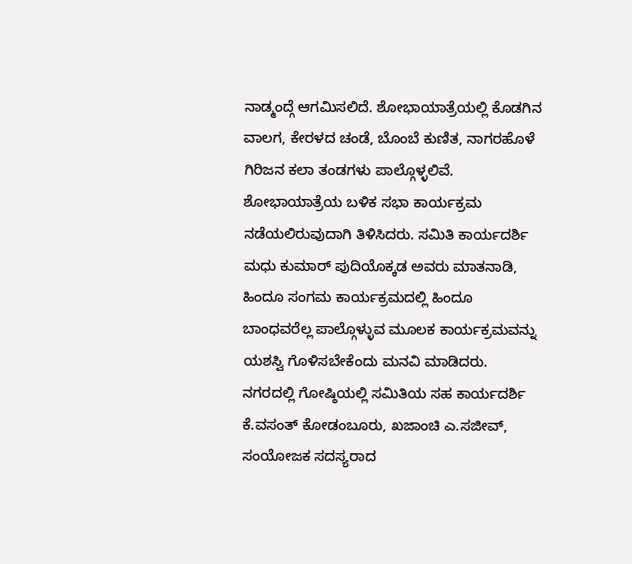ನಾಡ್ಮಂದ್ಗೆ ಆಗಮಿಸಲಿದೆ. ಶೋಭಾಯಾತ್ರೆಯಲ್ಲಿ ಕೊಡಗಿನ ವಾಲಗ, ಕೇರಳದ ಚಂಡೆ, ಬೊಂಬೆ ಕುಣಿತ, ನಾಗರಹೊಳೆ ಗಿರಿಜನ ಕಲಾ ತಂಡಗಳು ಪಾಲ್ಗೊಳ್ಳಲಿವೆ. ಶೋಭಾಯಾತ್ರೆಯ ಬಳಿಕ ಸಭಾ ಕಾರ್ಯಕ್ರಮ ನಡೆಯಲಿರುವುದಾಗಿ ತಿಳಿಸಿದರು. ಸಮಿತಿ ಕಾರ್ಯದರ್ಶಿ ಮಧು ಕುಮಾರ್ ಪುದಿಯೊಕ್ಕಡ ಅವರು ಮಾತನಾಡಿ, ಹಿಂದೂ ಸಂಗಮ ಕಾರ್ಯಕ್ರಮದಲ್ಲಿ ಹಿಂದೂ ಬಾಂಧವರೆಲ್ಲ ಪಾಲ್ಗೊಳ್ಳುವ ಮೂಲಕ ಕಾರ್ಯಕ್ರಮವನ್ನು ಯಶಸ್ವಿ ಗೊಳಿಸಬೇಕೆಂದು ಮನವಿ ಮಾಡಿದರು. ನಗರದಲ್ಲಿ ಗೋಷ್ಠಿಯಲ್ಲಿ ಸಮಿತಿಯ ಸಹ ಕಾರ್ಯದರ್ಶಿ ಕೆ.ವಸಂತ್ ಕೋಡಂಬೂರು, ಖಜಾಂಚಿ ಎ.ಸಜೀವ್, ಸಂಯೋಜಕ ಸದಸ್ಯರಾದ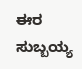ಈರ ಸುಬ್ಬಯ್ಯ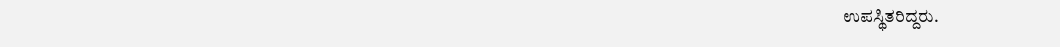ಉಪಸ್ಥಿತರಿದ್ದರು.